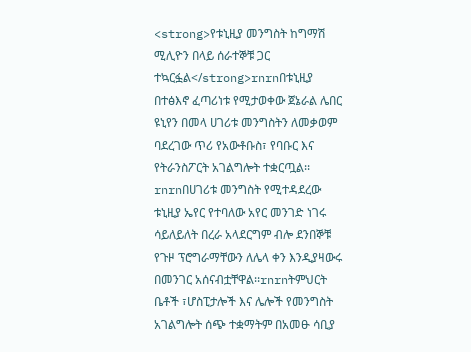<strong>የቱኒዚያ መንግስት ከግማሽ ሚሊዮን በላይ ሰራተኞቹ ጋር ተኳርፏል</strong>rnrnበቱኒዚያ በተፅእኖ ፈጣሪነቱ የሚታወቀው ጀኔራል ሌበር ዩኒየን በመላ ሀገሪቱ መንግስትን ለመቃወም ባደረገው ጥሪ የአውቶቡስ፣ የባቡር እና የትራንስፖርት አገልግሎት ተቋርጧል፡፡rnrnበሀገሪቱ መንግስት የሚተዳደረው ቱኒዚያ ኤየር የተባለው አየር መንገድ ነገሩ ሳይለይለት በረራ አላደርግም ብሎ ደንበኞቹ የጉዞ ፕሮግራማቸውን ለሌላ ቀን እንዲያዛውሩ በመንገር አሰናብቷቸዋል፡፡rnrnትምህርት ቤቶች ፣ሆስፒታሎች እና ሌሎች የመንግስት አገልግሎት ሰጭ ተቋማትም በአመፁ ሳቢያ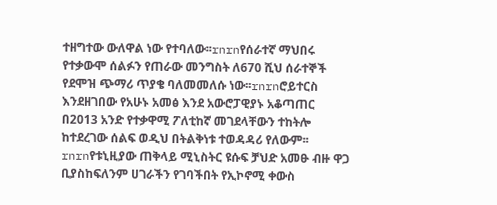ተዘግተው ውለዋል ነው የተባለው፡፡rnrnየሰራተኛ ማህበሩ የተቃውሞ ሰልፉን የጠራው መንግስት ለ670 ሺህ ሰራተኞች የደሞዝ ጭማሪ ጥያቄ ባለመመለሱ ነው፡፡rnrnሮይተርስ እንደዘገበው የአሁኑ አመፅ እንደ አውሮፓዊያኑ አቆጣጠር በ2013 አንድ የተቃዋሚ ፖለቲከኛ መገደላቸውን ተከትሎ ከተደረገው ሰልፍ ወዲህ በትልቅነቱ ተወዳዳሪ የለውም፡፡rnrnየቱኒዚያው ጠቅላይ ሚኒስትር ዩሱፍ ቻህድ አመፁ ብዙ ዋጋ ቢያስከፍለንም ሀገራችን የገባችበት የኢኮኖሚ ቀውስ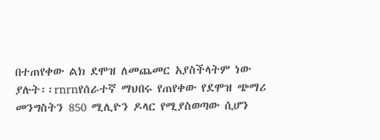በተጠየቀው ልክ ደሞዝ ለመጨመር አያስችላትም ነው ያሉት፡፡rnrnየሰራተኛ ማህበሩ የጠየቀው የደሞዝ ጭማሪ መንግስትን 850 ሚሊዮን ዶላር የሚያስወጣው ሲሆን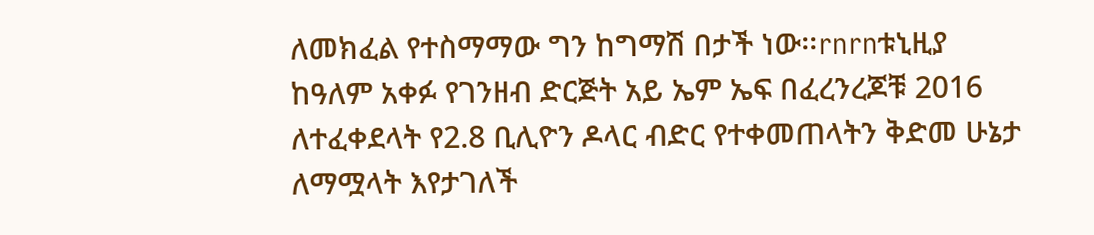ለመክፈል የተስማማው ግን ከግማሽ በታች ነው፡፡rnrnቱኒዚያ ከዓለም አቀፉ የገንዘብ ድርጅት አይ ኤም ኤፍ በፈረንረጆቹ 2016 ለተፈቀደላት የ2.8 ቢሊዮን ዶላር ብድር የተቀመጠላትን ቅድመ ሁኔታ ለማሟላት እየታገለች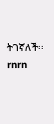ትገኛለች፡፡rnrn